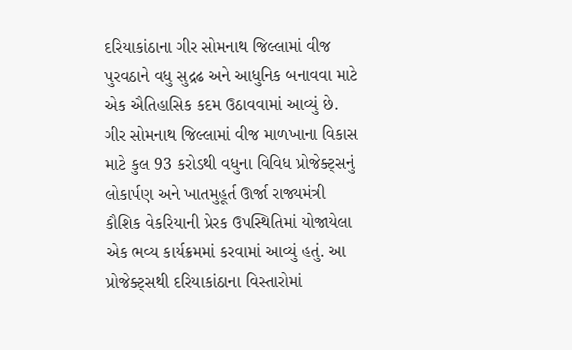દરિયાકાંઠાના ગીર સોમનાથ જિલ્લામાં વીજ પુરવઠાને વધુ સુદ્રઢ અને આધુનિક બનાવવા માટે એક ઐતિહાસિક કદમ ઉઠાવવામાં આવ્યું છે. ગીર સોમનાથ જિલ્લામાં વીજ માળખાના વિકાસ માટે કુલ 93 કરોડથી વધુના વિવિધ પ્રોજેક્ટ્સનું લોકાર્પણ અને ખાતમુહૂર્ત ઊર્જા રાજ્યમંત્રી કૌશિક વેકરિયાની પ્રેરક ઉપસ્થિતિમાં યોજાયેલા એક ભવ્ય કાર્યક્રમમાં કરવામાં આવ્યું હતું. આ પ્રોજેક્ટ્સથી દરિયાકાંઠાના વિસ્તારોમાં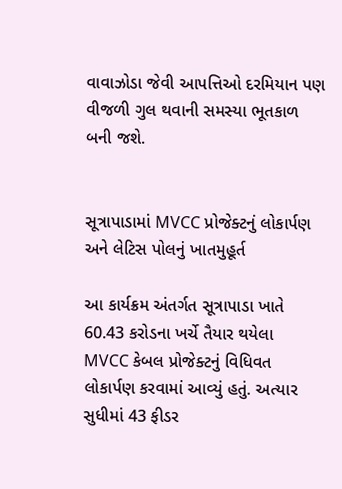વાવાઝોડા જેવી આપત્તિઓ દરમિયાન પણ વીજળી ગુલ થવાની સમસ્યા ભૂતકાળ બની જશે.


સૂત્રાપાડામાં MVCC પ્રોજેક્ટનું લોકાર્પણ અને લેટિસ પોલનું ખાતમુહૂર્ત

આ કાર્યક્રમ અંતર્ગત સૂત્રાપાડા ખાતે 60.43 કરોડના ખર્ચે તૈયાર થયેલા MVCC કેબલ પ્રોજેક્ટનું વિધિવત લોકાર્પણ કરવામાં આવ્યું હતું. અત્યાર સુધીમાં 43 ફીડર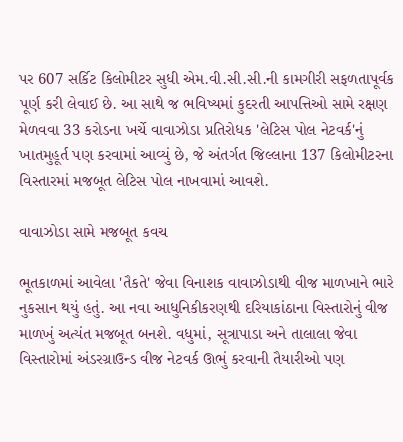પર 607 સર્કિટ કિલોમીટર સુધી એમ.વી.સી.સી.ની કામગીરી સફળતાપૂર્વક પૂર્ણ કરી લેવાઈ છે. આ સાથે જ ભવિષ્યમાં કુદરતી આપત્તિઓ સામે રક્ષણ મેળવવા 33 કરોડના ખર્ચે વાવાઝોડા પ્રતિરોધક 'લેટિસ પોલ નેટવર્ક'નું ખાતમુહૂર્ત પણ કરવામાં આવ્યું છે, જે અંતર્ગત જિલ્લાના 137 કિલોમીટરના વિસ્તારમાં મજબૂત લેટિસ પોલ નાખવામાં આવશે.

વાવાઝોડા સામે મજબૂત કવચ

ભૂતકાળમાં આવેલા 'તૈકતે' જેવા વિનાશક વાવાઝોડાથી વીજ માળખાને ભારે નુકસાન થયું હતું. આ નવા આધુનિકીકરણથી દરિયાકાંઠાના વિસ્તારોનું વીજ માળખું અત્યંત મજબૂત બનશે. વધુમાં, સૂત્રાપાડા અને તાલાલા જેવા વિસ્તારોમાં અંડરગ્રાઉન્ડ વીજ નેટવર્ક ઊભું કરવાની તૈયારીઓ પણ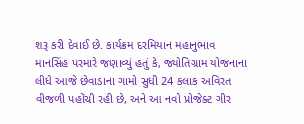શરૂ કરી દેવાઈ છે. કાર્યક્રમ દરમિયાન મહાનુભાવ માનસિંહ પરમારે જણાવ્યું હતું કે, જ્યોતિગ્રામ યોજનાના લીધે આજે છેવાડાના ગામો સુધી 24 કલાક અવિરત વીજળી પહોંચી રહી છે, અને આ નવો પ્રોજેક્ટ ગીર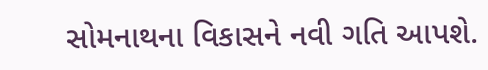સોમનાથના વિકાસને નવી ગતિ આપશે.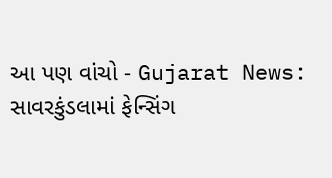આ પણ વાંચો - Gujarat News: સાવરકુંડલામાં ફેન્સિંગ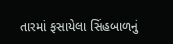તારમાં ફસાયેલા સિંહબાળનું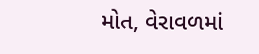મોત, વેરાવળમાં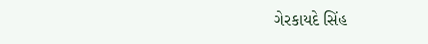ગેરકાયદે સિંહ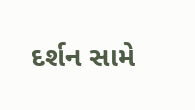દર્શન સામે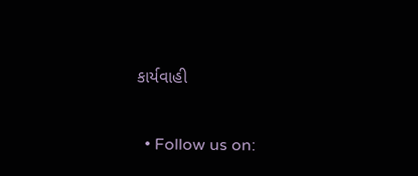કાર્યવાહી


  • Follow us on: